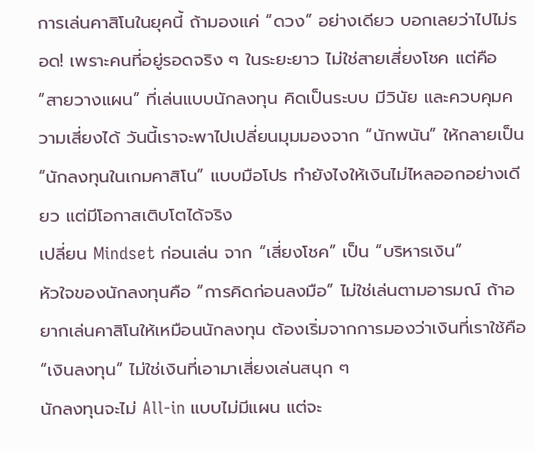การเล่นคาสิโนในยุคนี้ ถ้ามองแค่ “ดวง” อย่างเดียว บอกเลยว่าไปไม่รอด! เพราะคนที่อยู่รอดจริง ๆ ในระยะยาว ไม่ใช่สายเสี่ยงโชค แต่คือ “สายวางแผน” ที่เล่นแบบนักลงทุน คิดเป็นระบบ มีวินัย และควบคุมความเสี่ยงได้ วันนี้เราจะพาไปเปลี่ยนมุมมองจาก “นักพนัน” ให้กลายเป็น “นักลงทุนในเกมคาสิโน” แบบมือโปร ทำยังไงให้เงินไม่ไหลออกอย่างเดียว แต่มีโอกาสเติบโตได้จริง
เปลี่ยน Mindset ก่อนเล่น จาก “เสี่ยงโชค” เป็น “บริหารเงิน”
หัวใจของนักลงทุนคือ “การคิดก่อนลงมือ” ไม่ใช่เล่นตามอารมณ์ ถ้าอยากเล่นคาสิโนให้เหมือนนักลงทุน ต้องเริ่มจากการมองว่าเงินที่เราใช้คือ “เงินลงทุน” ไม่ใช่เงินที่เอามาเสี่ยงเล่นสนุก ๆ
นักลงทุนจะไม่ All-in แบบไม่มีแผน แต่จะ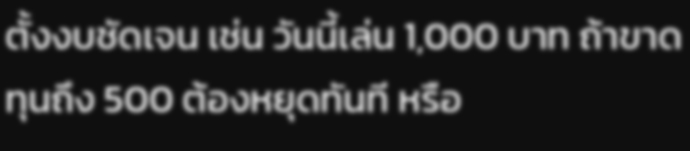ตั้งงบชัดเจน เช่น วันนี้เล่น 1,000 บาท ถ้าขาดทุนถึง 500 ต้องหยุดทันที หรือ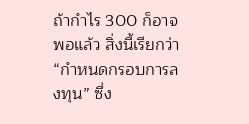ถ้ากำไร 300 ก็อาจพอแล้ว สิ่งนี้เรียกว่า “กำหนดกรอบการลงทุน” ซึ่ง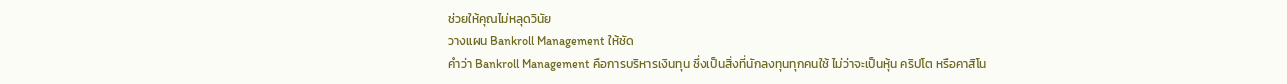ช่วยให้คุณไม่หลุดวินัย
วางแผน Bankroll Management ให้ชัด
คำว่า Bankroll Management คือการบริหารเงินทุน ซึ่งเป็นสิ่งที่นักลงทุนทุกคนใช้ ไม่ว่าจะเป็นหุ้น คริปโต หรือคาสิโน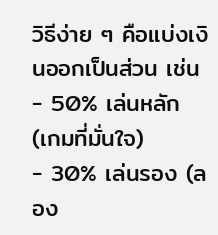วิธีง่าย ๆ คือแบ่งเงินออกเป็นส่วน เช่น
- 50% เล่นหลัก (เกมที่มั่นใจ)
- 30% เล่นรอง (ลอง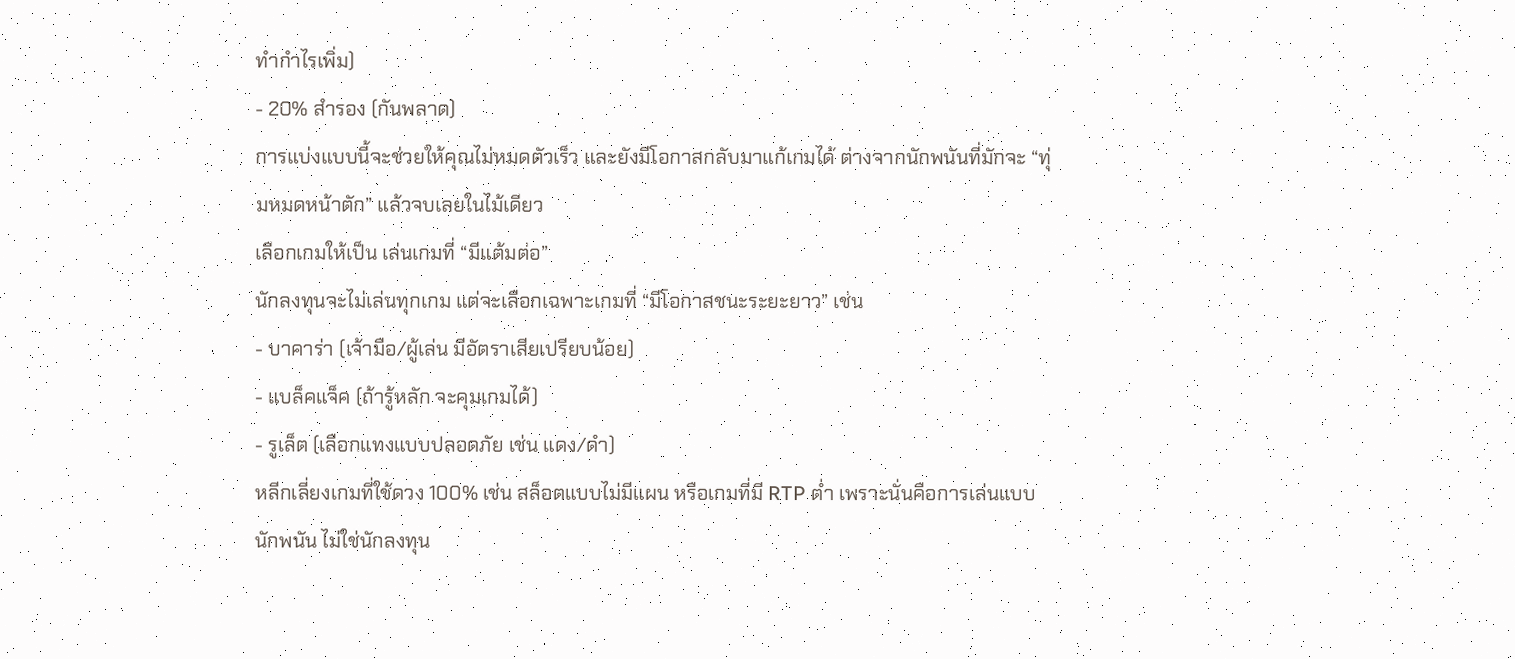ทำกำไรเพิ่ม)
- 20% สำรอง (กันพลาด)
การแบ่งแบบนี้จะช่วยให้คุณไม่หมดตัวเร็ว และยังมีโอกาสกลับมาแก้เกมได้ ต่างจากนักพนันที่มักจะ “ทุ่มหมดหน้าตัก” แล้วจบเลยในไม้เดียว
เลือกเกมให้เป็น เล่นเกมที่ “มีแต้มต่อ”
นักลงทุนจะไม่เล่นทุกเกม แต่จะเลือกเฉพาะเกมที่ “มีโอกาสชนะระยะยาว” เช่น
- บาคาร่า (เจ้ามือ/ผู้เล่น มีอัตราเสียเปรียบน้อย)
- แบล็คแจ็ค (ถ้ารู้หลัก จะคุมเกมได้)
- รูเล็ต (เลือกแทงแบบปลอดภัย เช่น แดง/ดำ)
หลีกเลี่ยงเกมที่ใช้ดวง 100% เช่น สล็อตแบบไม่มีแผน หรือเกมที่มี RTP ต่ำ เพราะนั่นคือการเล่นแบบนักพนัน ไม่ใช่นักลงทุน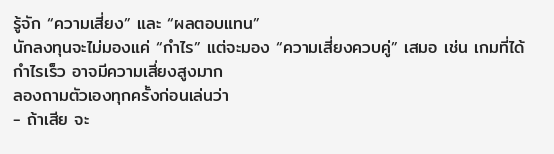รู้จัก “ความเสี่ยง” และ “ผลตอบแทน”
นักลงทุนจะไม่มองแค่ “กำไร” แต่จะมอง “ความเสี่ยงควบคู่” เสมอ เช่น เกมที่ได้กำไรเร็ว อาจมีความเสี่ยงสูงมาก
ลองถามตัวเองทุกครั้งก่อนเล่นว่า
- ถ้าเสีย จะ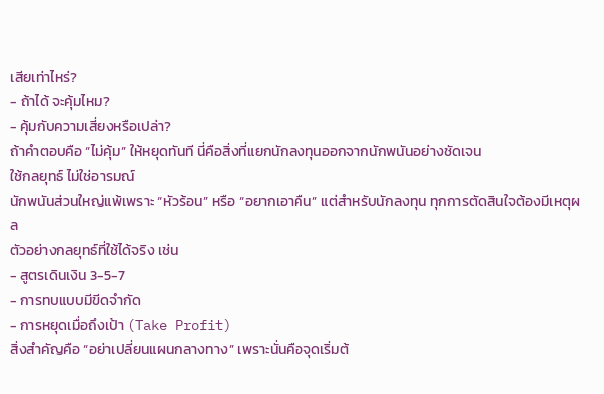เสียเท่าไหร่?
- ถ้าได้ จะคุ้มไหม?
- คุ้มกับความเสี่ยงหรือเปล่า?
ถ้าคำตอบคือ “ไม่คุ้ม” ให้หยุดทันที นี่คือสิ่งที่แยกนักลงทุนออกจากนักพนันอย่างชัดเจน
ใช้กลยุทธ์ ไม่ใช่อารมณ์
นักพนันส่วนใหญ่แพ้เพราะ “หัวร้อน” หรือ “อยากเอาคืน” แต่สำหรับนักลงทุน ทุกการตัดสินใจต้องมีเหตุผล
ตัวอย่างกลยุทธ์ที่ใช้ได้จริง เช่น
- สูตรเดินเงิน 3-5-7
- การทบแบบมีขีดจำกัด
- การหยุดเมื่อถึงเป้า (Take Profit)
สิ่งสำคัญคือ “อย่าเปลี่ยนแผนกลางทาง” เพราะนั่นคือจุดเริ่มต้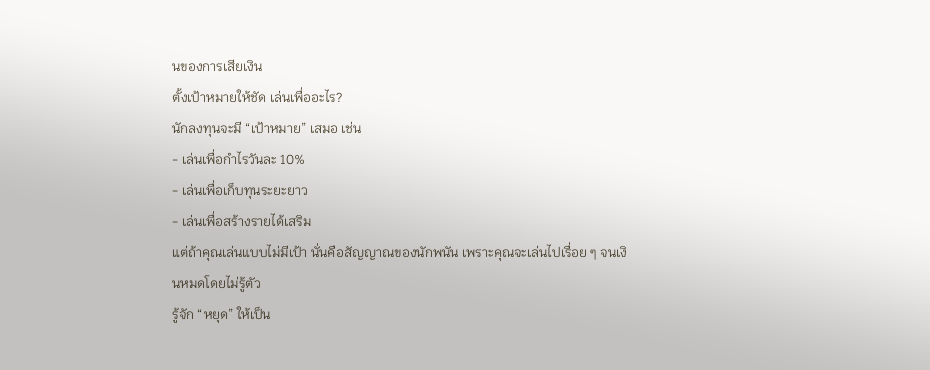นของการเสียเงิน
ตั้งเป้าหมายให้ชัด เล่นเพื่ออะไร?
นักลงทุนจะมี “เป้าหมาย” เสมอ เช่น
- เล่นเพื่อกำไรวันละ 10%
- เล่นเพื่อเก็บทุนระยะยาว
- เล่นเพื่อสร้างรายได้เสริม
แต่ถ้าคุณเล่นแบบไม่มีเป้า นั่นคือสัญญาณของนักพนัน เพราะคุณจะเล่นไปเรื่อย ๆ จนเงินหมดโดยไม่รู้ตัว
รู้จัก “หยุด” ให้เป็น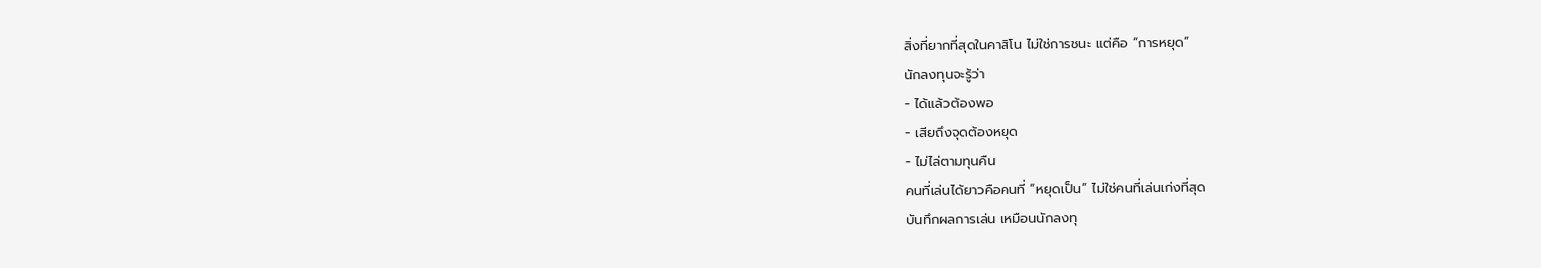สิ่งที่ยากที่สุดในคาสิโน ไม่ใช่การชนะ แต่คือ “การหยุด”
นักลงทุนจะรู้ว่า
- ได้แล้วต้องพอ
- เสียถึงจุดต้องหยุด
- ไม่ไล่ตามทุนคืน
คนที่เล่นได้ยาวคือคนที่ “หยุดเป็น” ไม่ใช่คนที่เล่นเก่งที่สุด
บันทึกผลการเล่น เหมือนนักลงทุ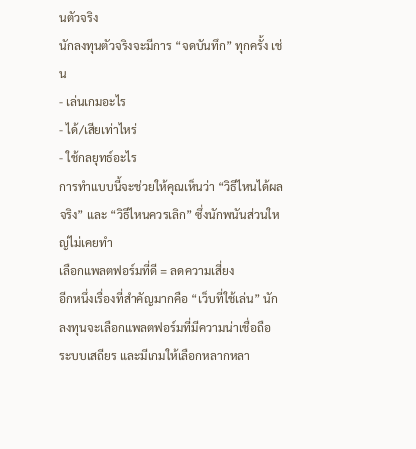นตัวจริง
นักลงทุนตัวจริงจะมีการ “จดบันทึก” ทุกครั้ง เช่น
- เล่นเกมอะไร
- ได้/เสียเท่าไหร่
- ใช้กลยุทธ์อะไร
การทำแบบนี้จะช่วยให้คุณเห็นว่า “วิธีไหนได้ผลจริง” และ “วิธีไหนควรเลิก” ซึ่งนักพนันส่วนใหญ่ไม่เคยทำ
เลือกแพลตฟอร์มที่ดี = ลดความเสี่ยง
อีกหนึ่งเรื่องที่สำคัญมากคือ “เว็บที่ใช้เล่น” นักลงทุนจะเลือกแพลตฟอร์มที่มีความน่าเชื่อถือ ระบบเสถียร และมีเกมให้เลือกหลากหลา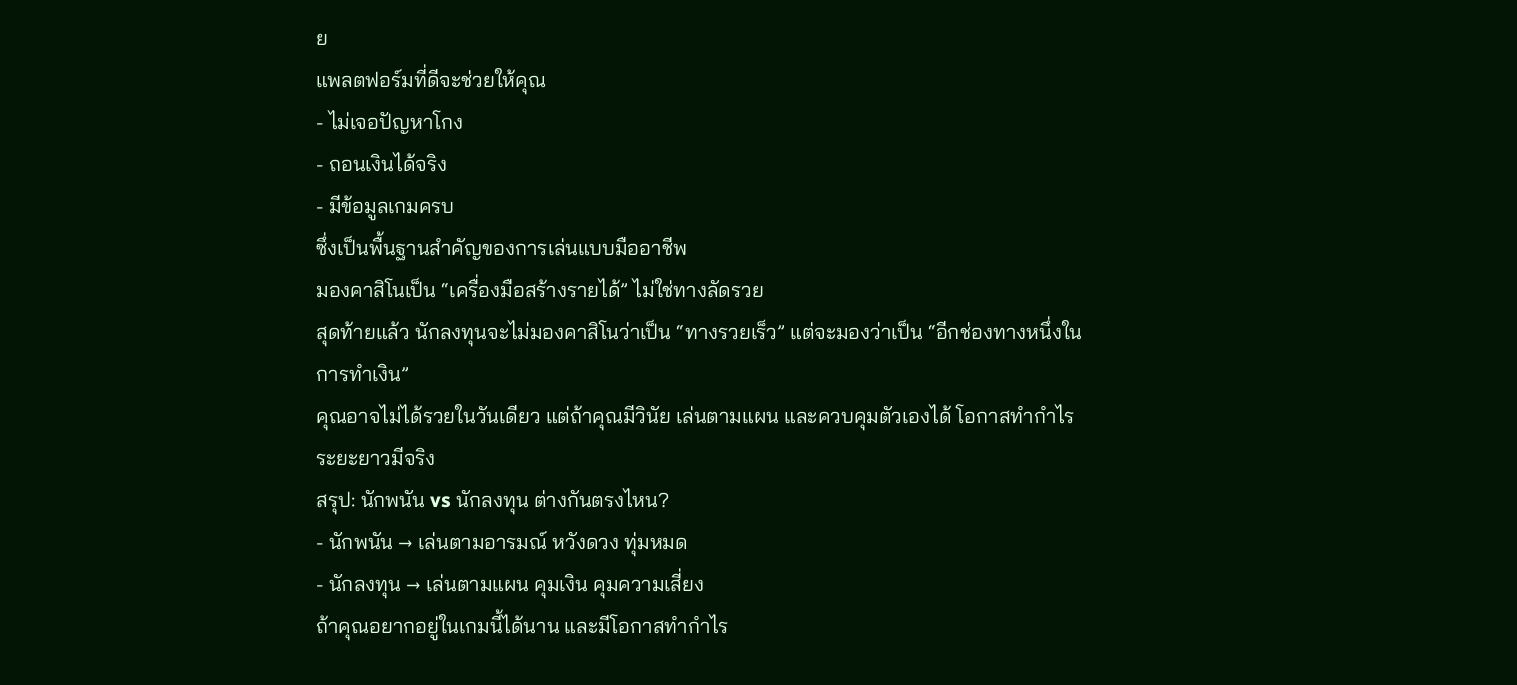ย
แพลตฟอร์มที่ดีจะช่วยให้คุณ
- ไม่เจอปัญหาโกง
- ถอนเงินได้จริง
- มีข้อมูลเกมครบ
ซึ่งเป็นพื้นฐานสำคัญของการเล่นแบบมืออาชีพ
มองคาสิโนเป็น “เครื่องมือสร้างรายได้” ไม่ใช่ทางลัดรวย
สุดท้ายแล้ว นักลงทุนจะไม่มองคาสิโนว่าเป็น “ทางรวยเร็ว” แต่จะมองว่าเป็น “อีกช่องทางหนึ่งในการทำเงิน”
คุณอาจไม่ได้รวยในวันเดียว แต่ถ้าคุณมีวินัย เล่นตามแผน และควบคุมตัวเองได้ โอกาสทำกำไรระยะยาวมีจริง
สรุป: นักพนัน vs นักลงทุน ต่างกันตรงไหน?
- นักพนัน → เล่นตามอารมณ์ หวังดวง ทุ่มหมด
- นักลงทุน → เล่นตามแผน คุมเงิน คุมความเสี่ยง
ถ้าคุณอยากอยู่ในเกมนี้ได้นาน และมีโอกาสทำกำไร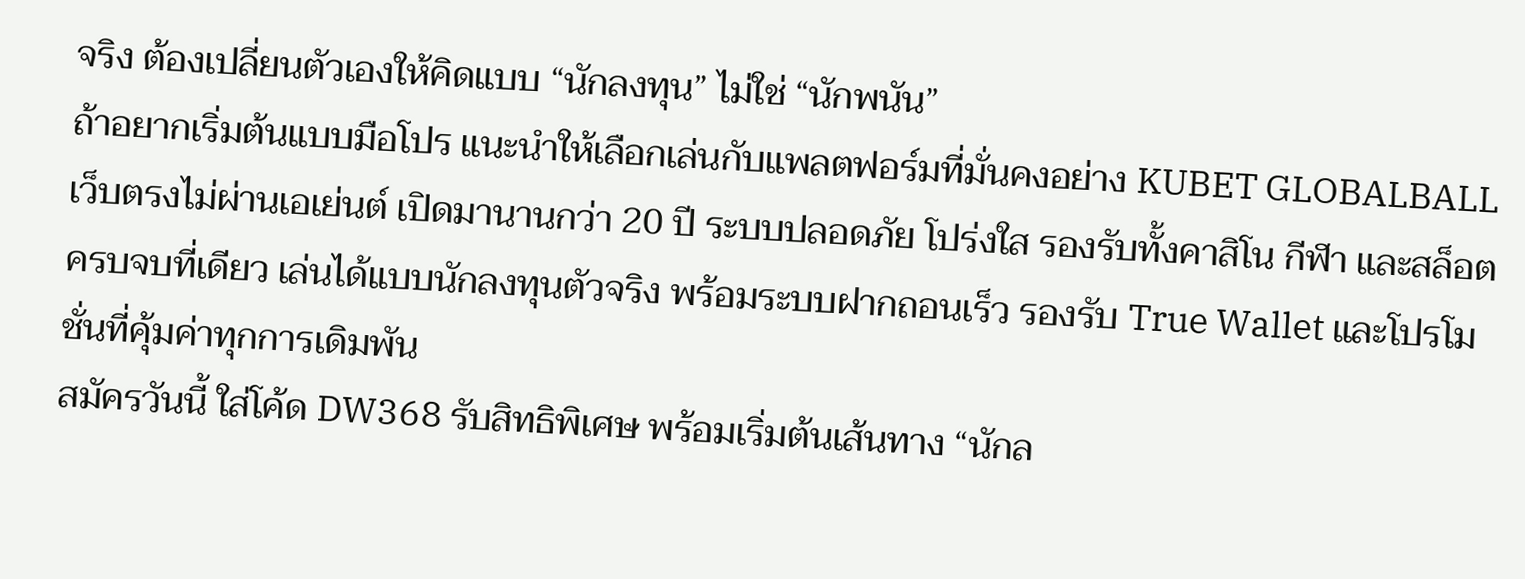จริง ต้องเปลี่ยนตัวเองให้คิดแบบ “นักลงทุน” ไม่ใช่ “นักพนัน”
ถ้าอยากเริ่มต้นแบบมือโปร แนะนำให้เลือกเล่นกับแพลตฟอร์มที่มั่นคงอย่าง KUBET GLOBALBALL เว็บตรงไม่ผ่านเอเย่นต์ เปิดมานานกว่า 20 ปี ระบบปลอดภัย โปร่งใส รองรับทั้งคาสิโน กีฬา และสล็อต ครบจบที่เดียว เล่นได้แบบนักลงทุนตัวจริง พร้อมระบบฝากถอนเร็ว รองรับ True Wallet และโปรโมชั่นที่คุ้มค่าทุกการเดิมพัน
สมัครวันนี้ ใส่โค้ด DW368 รับสิทธิพิเศษ พร้อมเริ่มต้นเส้นทาง “นักล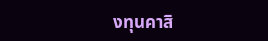งทุนคาสิ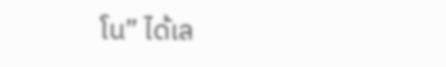โน” ได้เล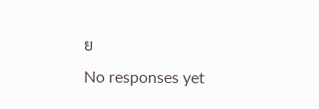ย
No responses yet